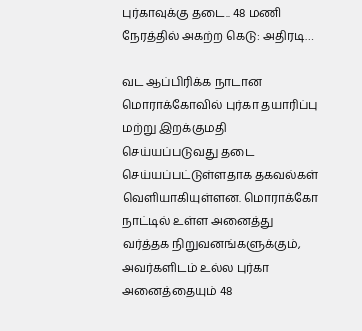புர்காவுக்கு தடை.. 48 மணி நேரத்தில் அகற்ற கெடு: அதிரடி…

வட ஆப்பிரிக்க நாடான மொராக்கோவில் புர்கா தயாரிப்பு மற்று இறக்குமதி செய்யப்படுவது தடை செய்யப்பட்டுள்ளதாக தகவல்கள் வெளியாகியுள்ளன. மொராக்கோ நாட்டில் உள்ள அனைத்து வர்த்தக நிறுவனங்களுக்கும், அவர்களிடம் உல்ல புர்கா அனைத்தையும் 48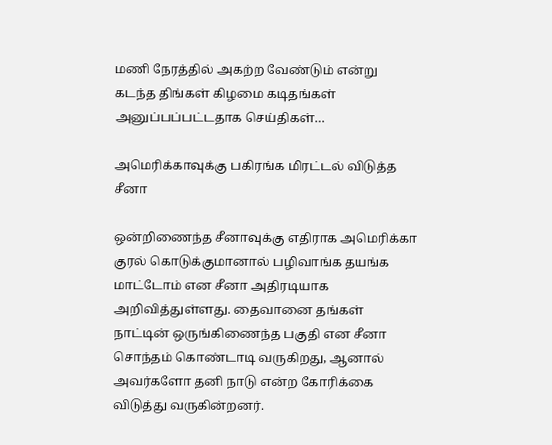மணி நேரத்தில் அகற்ற வேண்டும் என்று கடந்த திங்கள் கிழமை கடிதங்கள் அனுப்பப்பட்டதாக செய்திகள்…

அமெரிக்காவுக்கு பகிரங்க மிரட்டல் விடுத்த சீனா

ஒன்றிணைந்த சீனாவுக்கு எதிராக அமெரிக்கா குரல் கொடுக்குமானால் பழிவாங்க தயங்க மாட்டோம் என சீனா அதிரடியாக அறிவித்துள்ளது. தைவானை தங்கள் நாட்டின் ஒருங்கிணைந்த பகுதி என சீனா சொந்தம் கொண்டாடி வருகிறது, ஆனால் அவர்களோ தனி நாடு என்ற கோரிக்கை விடுத்து வருகின்றனர்.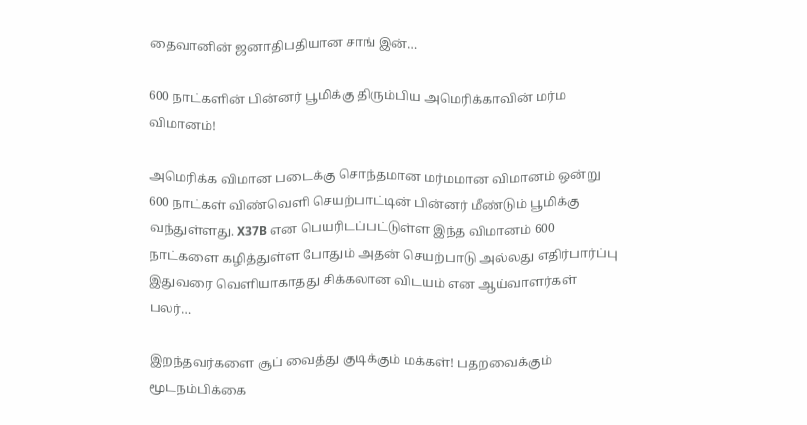தைவானின் ஜனாதிபதியான சாங் இன்…

600 நாட்களின் பின்னர் பூமிக்கு திரும்பிய அமெரிக்காவின் மர்ம விமானம்!

அமெரிக்க விமான படைக்கு சொந்தமான மர்மமான விமானம் ஒன்று 600 நாட்கள் விண்வெளி செயற்பாட்டின் பின்னர் மீண்டும் பூமிக்கு வந்துள்ளது. X37B என பெயரிடப்பட்டுள்ள இந்த விமானம் 600 நாட்களை கழித்துள்ள போதும் அதன் செயற்பாடு அல்லது எதிர்பார்ப்பு இதுவரை வெளியாகாதது சிக்கலான விடயம் என ஆய்வாளர்கள் பலர்…

இறந்தவர்களை சூப் வைத்து குடிக்கும் மக்கள்! பதறவைக்கும் மூடநம்பிக்கை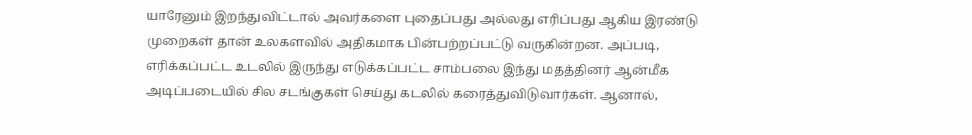யாரேனும் இறந்துவிட்டால் அவர்களை புதைப்பது அல்லது எரிப்பது ஆகிய இரண்டு முறைகள் தான் உலகளவில் அதிகமாக பின்பற்றப்பட்டு வருகின்றன. அப்படி, எரிக்கப்பட்ட உடலில் இருந்து எடுக்கப்பட்ட சாம்பலை இந்து மதத்தினர் ஆன்மீக அடிப்படையில் சில சடங்குகள் செய்து கடலில் கரைத்துவிடுவார்கள். ஆனால்,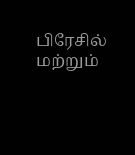பிரேசில் மற்றும்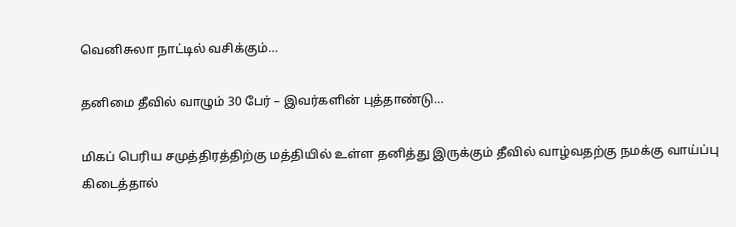வெனிசுலா நாட்டில் வசிக்கும்…

தனிமை தீவில் வாழும் 30 பேர் – இவர்களின் புத்தாண்டு…

மிகப் பெரிய சமுத்திரத்திற்கு மத்தியில் உள்ள தனித்து இருக்கும் தீவில் வாழ்வதற்கு நமக்கு வாய்ப்பு கிடைத்தால்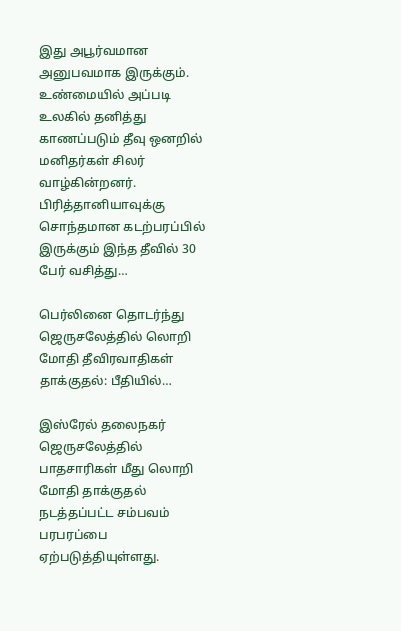இது அபூர்வமான அனுபவமாக இருக்கும். உண்மையில் அப்படி உலகில் தனித்து காணப்படும் தீவு ஒனறில் மனிதர்கள் சிலர் வாழ்கின்றனர். பிரித்தானியாவுக்கு சொந்தமான கடற்பரப்பில் இருக்கும் இந்த தீவில் 30 பேர் வசித்து…

பெர்லினை தொடர்ந்து ஜெருசலேத்தில் லொறி மோதி தீவிரவாதிகள் தாக்குதல்: பீதியில்…

இஸ்ரேல் தலைநகர் ஜெருசலேத்தில் பாதசாரிகள் மீது லொறி மோதி தாக்குதல் நடத்தப்பட்ட சம்பவம் பரபரப்பை ஏற்படுத்தியுள்ளது.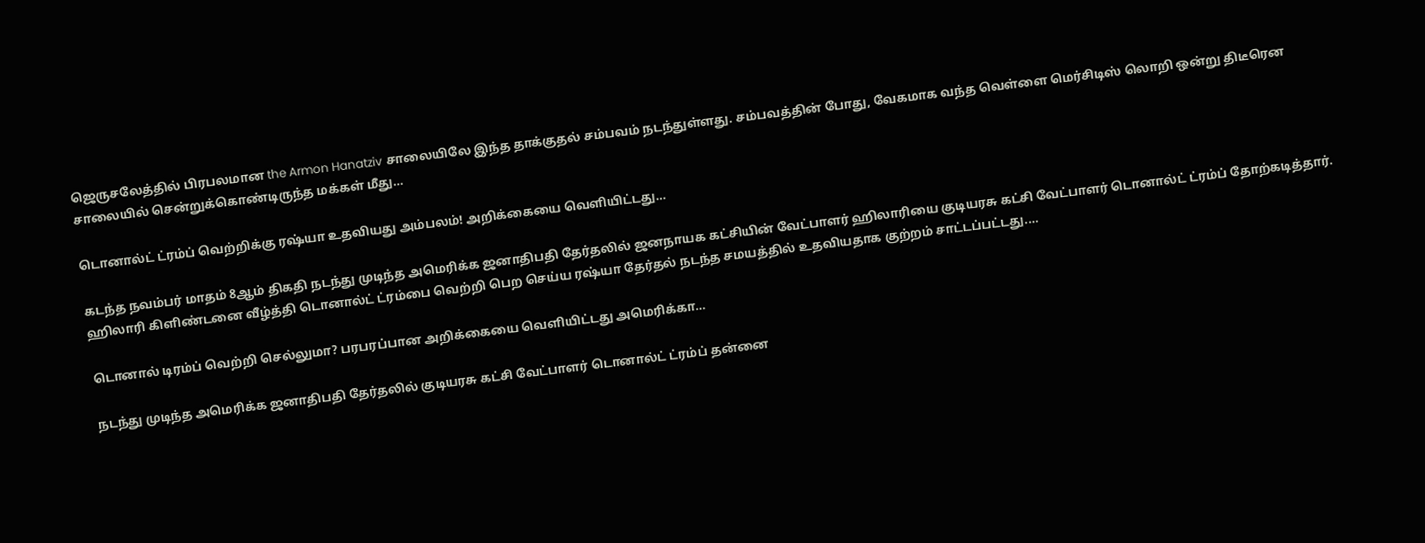ஜெருசலேத்தில் பிரபலமான the Armon Hanatziv சாலையிலே இந்த தாக்குதல் சம்பவம் நடந்துள்ளது. சம்பவத்தின் போது, வேகமாக வந்த வெள்ளை மெர்சிடிஸ் லொறி ஒன்று திடீரென சாலையில் சென்றுக்கொண்டிருந்த மக்கள் மீது…

டொனால்ட் ட்ரம்ப் வெற்றிக்கு ரஷ்யா உதவியது அம்பலம்! அறிக்கையை வெளியிட்டது…

கடந்த நவம்பர் மாதம் 8ஆம் திகதி நடந்து முடிந்த அமெரிக்க ஜனாதிபதி தேர்தலில் ஜனநாயக கட்சியின் வேட்பாளர் ஹிலாரியை குடியரசு கட்சி வேட்பாளர் டொனால்ட் ட்ரம்ப் தோற்கடித்தார். ஹிலாரி கிளிண்டனை வீழ்த்தி டொனால்ட் ட்ரம்பை வெற்றி பெற செய்ய ரஷ்யா தேர்தல் நடந்த சமயத்தில் உதவியதாக குற்றம் சாட்டப்பட்டது.…

டொனால் டிரம்ப் வெற்றி செல்லுமா? பரபரப்பான அறிக்கையை வெளியிட்டது அமெரிக்கா…

நடந்து முடிந்த அமெரிக்க ஜனாதிபதி தேர்தலில் குடியரசு கட்சி வேட்பாளர் டொனால்ட் ட்ரம்ப் தன்னை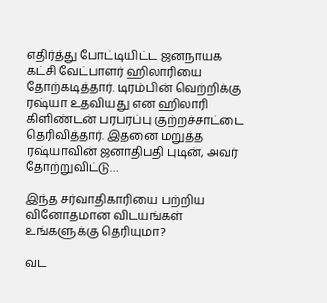எதிர்த்து போட்டியிட்ட ஜனநாயக கட்சி வேட்பாளர் ஹிலாரியை தோற்கடித்தார். டிரம்பின் வெற்றிக்கு ரஷ்யா உதவியது என ஹிலாரி கிளிண்டன் பரபரப்பு குற்றச்சாட்டை தெரிவித்தார். இதனை மறுத்த ரஷ்யாவின் ஜனாதிபதி புடின், அவர் தோற்றுவிட்டு…

இந்த சர்வாதிகாரியை பற்றிய வினோதமான விடயங்கள் உங்களுக்கு தெரியுமா?

வட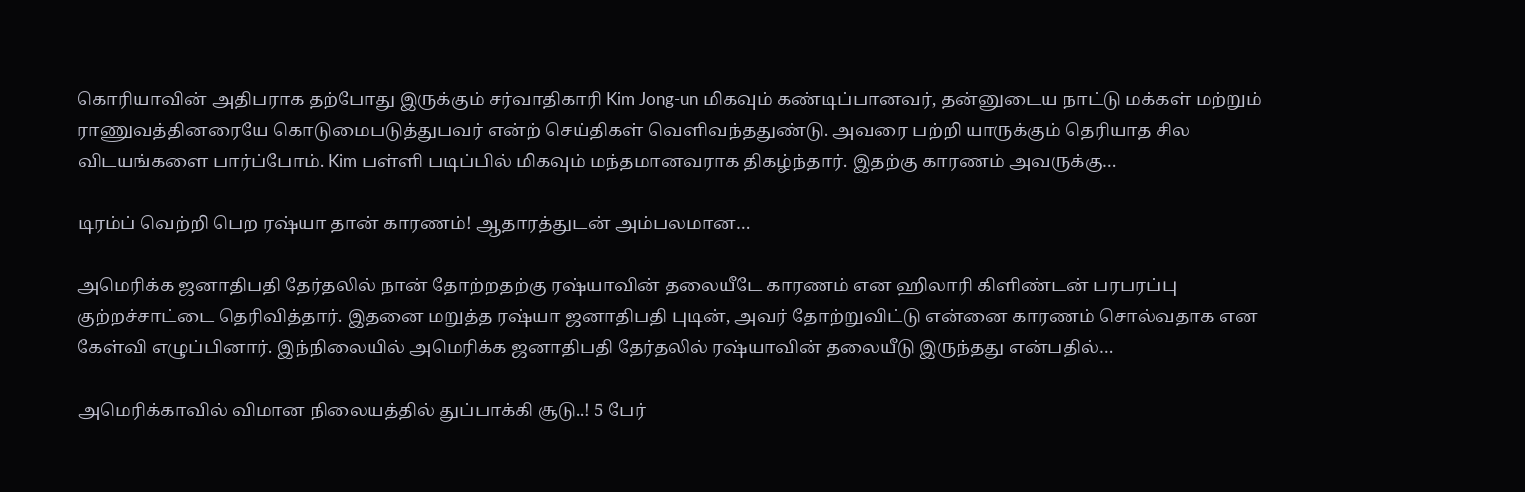கொரியாவின் அதிபராக தற்போது இருக்கும் சர்வாதிகாரி Kim Jong-un மிகவும் கண்டிப்பானவர், தன்னுடைய நாட்டு மக்கள் மற்றும் ராணுவத்தினரையே கொடுமைபடுத்துபவர் என்ற் செய்திகள் வெளிவந்ததுண்டு. அவரை பற்றி யாருக்கும் தெரியாத சில விடயங்களை பார்ப்போம். Kim பள்ளி படிப்பில் மிகவும் மந்தமானவராக திகழ்ந்தார். இதற்கு காரணம் அவருக்கு…

டிரம்ப் வெற்றி பெற ரஷ்யா தான் காரணம்! ஆதாரத்துடன் அம்பலமான…

அமெரிக்க ஜனாதிபதி தேர்தலில் நான் தோற்றதற்கு ரஷ்யாவின் தலையீடே காரணம் என ஹிலாரி கிளிண்டன் பரபரப்பு குற்றச்சாட்டை தெரிவித்தார். இதனை மறுத்த ரஷ்யா ஜனாதிபதி புடின், அவர் தோற்றுவிட்டு என்னை காரணம் சொல்வதாக என கேள்வி எழுப்பினார். இந்நிலையில் அமெரிக்க ஜனாதிபதி தேர்தலில் ரஷ்யாவின் தலையீடு இருந்தது என்பதில்…

அமெரிக்காவில் விமான நிலையத்தில் துப்பாக்கி சூடு..! 5 பேர்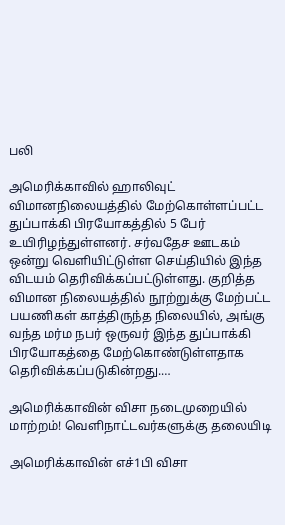பலி

அமெரிக்காவில் ஹாலிவுட் விமானநிலையத்தில் மேற்கொள்ளப்பட்ட துப்பாக்கி பிரயோகத்தில் 5 பேர் உயிரிழந்துள்ளனர். சர்வதேச ஊடகம் ஒன்று வெளியிட்டுள்ள செய்தியில் இந்த விடயம் தெரிவிக்கப்பட்டுள்ளது. குறித்த விமான நிலையத்தில் நூற்றுக்கு மேற்பட்ட பயணிகள் காத்திருந்த நிலையில், அங்கு வந்த மர்ம நபர் ஒருவர் இந்த துப்பாக்கி பிரயோகத்தை மேற்கொண்டுள்ளதாக தெரிவிக்கப்படுகின்றது.…

அமெரிக்காவின் விசா நடைமுறையில் மாற்றம்! வெளிநாட்டவர்களுக்கு தலையிடி

அமெரிக்காவின் எச்1பி விசா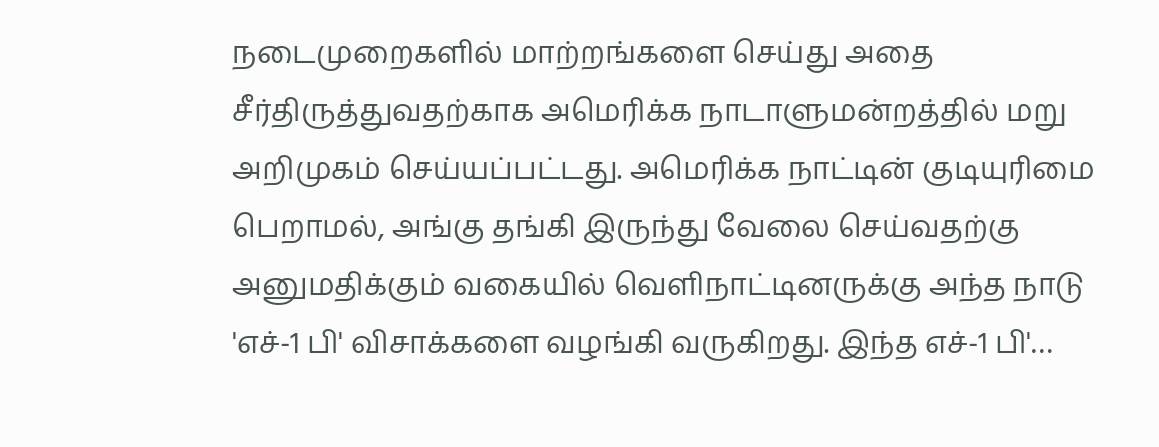நடைமுறைகளில் மாற்றங்களை செய்து அதை சீர்திருத்துவதற்காக அமெரிக்க நாடாளுமன்றத்தில் மறு அறிமுகம் செய்யப்பட்டது. அமெரிக்க நாட்டின் குடியுரிமை பெறாமல், அங்கு தங்கி இருந்து வேலை செய்வதற்கு அனுமதிக்கும் வகையில் வெளிநாட்டினருக்கு அந்த நாடு 'எச்-1 பி' விசாக்களை வழங்கி வருகிறது. இந்த எச்-1 பி'…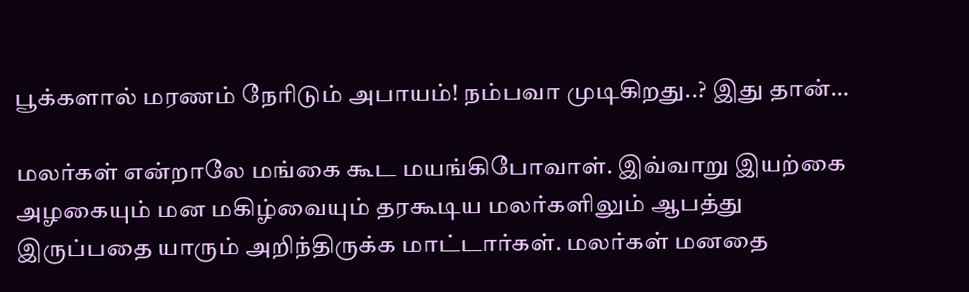பூக்களால் மரணம் நேரிடும் அபாயம்! நம்பவா முடிகிறது..? இது தான்…

மலர்கள் என்றாலே மங்கை கூட மயங்கிபோவாள். இவ்வாறு இயற்கை அழகையும் மன மகிழ்வையும் தரகூடிய மலர்களிலும் ஆபத்து இருப்பதை யாரும் அறிந்திருக்க மாட்டார்கள். மலர்கள் மனதை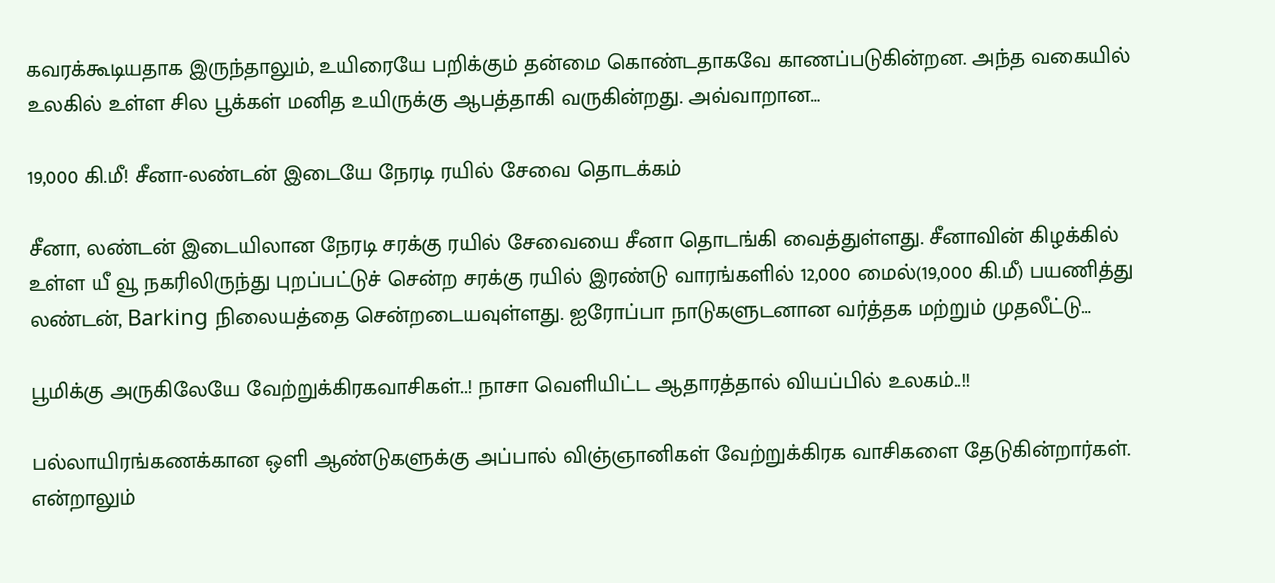கவரக்கூடியதாக இருந்தாலும், உயிரையே பறிக்கும் தன்மை கொண்டதாகவே காணப்படுகின்றன. அந்த வகையில் உலகில் உள்ள சில பூக்கள் மனித உயிருக்கு ஆபத்தாகி வருகின்றது. அவ்வாறான…

19,000 கி.மீ! சீனா-லண்டன் இடையே நேரடி ரயில் சேவை தொடக்கம்

சீனா, லண்டன் இடையிலான நேரடி சரக்கு ரயில் சேவையை சீனா தொடங்கி வைத்துள்ளது. சீனாவின் கிழக்கில் உள்ள யீ வூ நகரிலிருந்து புறப்பட்டுச் சென்ற சரக்கு ரயில் இரண்டு வாரங்களில் 12,000 மைல்(19,000 கி.மீ) பயணித்து லண்டன், Barking நிலையத்தை சென்றடையவுள்ளது. ஐரோப்பா நாடுகளுடனான வர்த்தக மற்றும் முதலீட்டு…

பூமிக்கு அருகிலேயே வேற்றுக்கிரகவாசிகள்..! நாசா வெளியிட்ட ஆதாரத்தால் வியப்பில் உலகம்..!!

பல்லாயிரங்கணக்கான ஒளி ஆண்டுகளுக்கு அப்பால் விஞ்ஞானிகள் வேற்றுக்கிரக வாசிகளை தேடுகின்றார்கள். என்றாலும்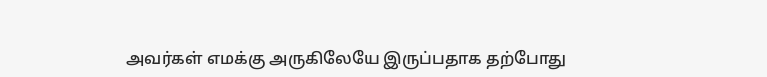அவர்கள் எமக்கு அருகிலேயே இருப்பதாக தற்போது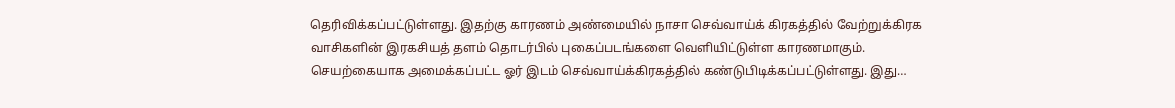தெரிவிக்கப்பட்டுள்ளது. இதற்கு காரணம் அண்மையில் நாசா செவ்வாய்க் கிரகத்தில் வேற்றுக்கிரக வாசிகளின் இரகசியத் தளம் தொடர்பில் புகைப்படங்களை வெளியிட்டுள்ள காரணமாகும். செயற்கையாக அமைக்கப்பட்ட ஓர் இடம் செவ்வாய்க்கிரகத்தில் கண்டுபிடிக்கப்பட்டுள்ளது. இது…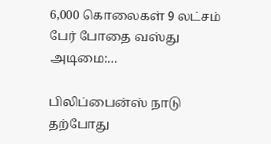6,000 கொலைகள் 9 லட்சம் பேர் போதை வஸ்து அடிமை:…

பிலிப்பைன்ஸ் நாடு தற்போது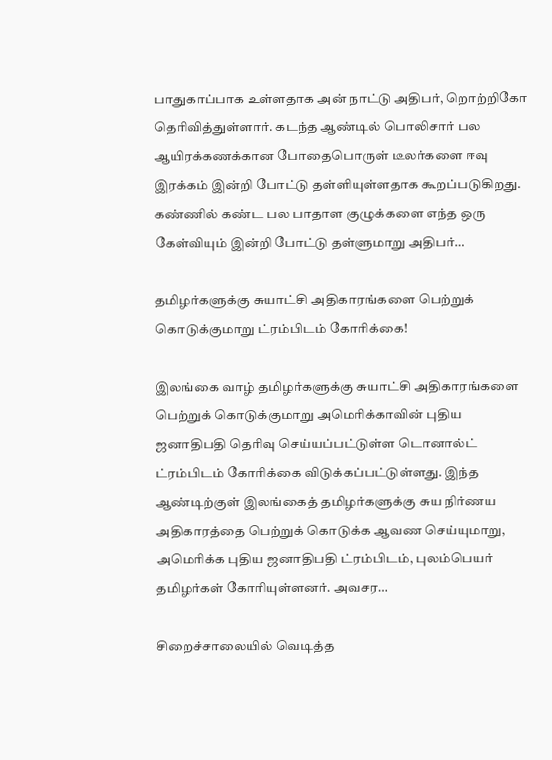பாதுகாப்பாக உள்ளதாக அன் நாட்டு அதிபர், றொற்றிகோ தெரிவித்துள்ளார். கடந்த ஆண்டில் பொலிசார் பல ஆயிரக்கணக்கான போதைபொருள் டீலர்களை ஈவு இரக்கம் இன்றி போட்டு தள்ளியுள்ளதாக கூறப்படுகிறது. கண்ணில் கண்ட பல பாதாள குழுக்களை எந்த ஒரு கேள்வியும் இன்றி போட்டு தள்ளுமாறு அதிபர்…

தமிழர்களுக்கு சுயாட்சி அதிகாரங்களை பெற்றுக் கொடுக்குமாறு ட்ரம்பிடம் கோரிக்கை!

இலங்கை வாழ் தமிழர்களுக்கு சுயாட்சி அதிகாரங்களை பெற்றுக் கொடுக்குமாறு அமெரிக்காவின் புதிய ஜனாதிபதி தெரிவு செய்யப்பட்டுள்ள டொனால்ட் ட்ரம்பிடம் கோரிக்கை விடுக்கப்பட்டுள்ளது. இந்த ஆண்டிற்குள் இலங்கைத் தமிழர்களுக்கு சுய நிர்ணய அதிகாரத்தை பெற்றுக் கொடுக்க ஆவண செய்யுமாறு, அமெரிக்க புதிய ஜனாதிபதி ட்ரம்பிடம், புலம்பெயர் தமிழர்கள் கோரியுள்ளனர். அவசர…

சிறைச்சாலையில் வெடித்த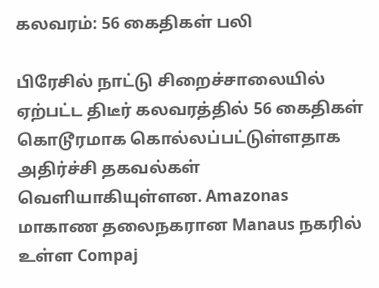கலவரம்: 56 கைதிகள் பலி

பிரேசில் நாட்டு சிறைச்சாலையில் ஏற்பட்ட திடீர் கலவரத்தில் 56 கைதிகள் கொடூரமாக கொல்லப்பட்டுள்ளதாக அதிர்ச்சி தகவல்கள் வெளியாகியுள்ளன. Amazonas மாகாண தலைநகரான Manaus நகரில் உள்ள Compaj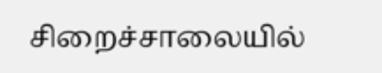சிறைச்சாலையில்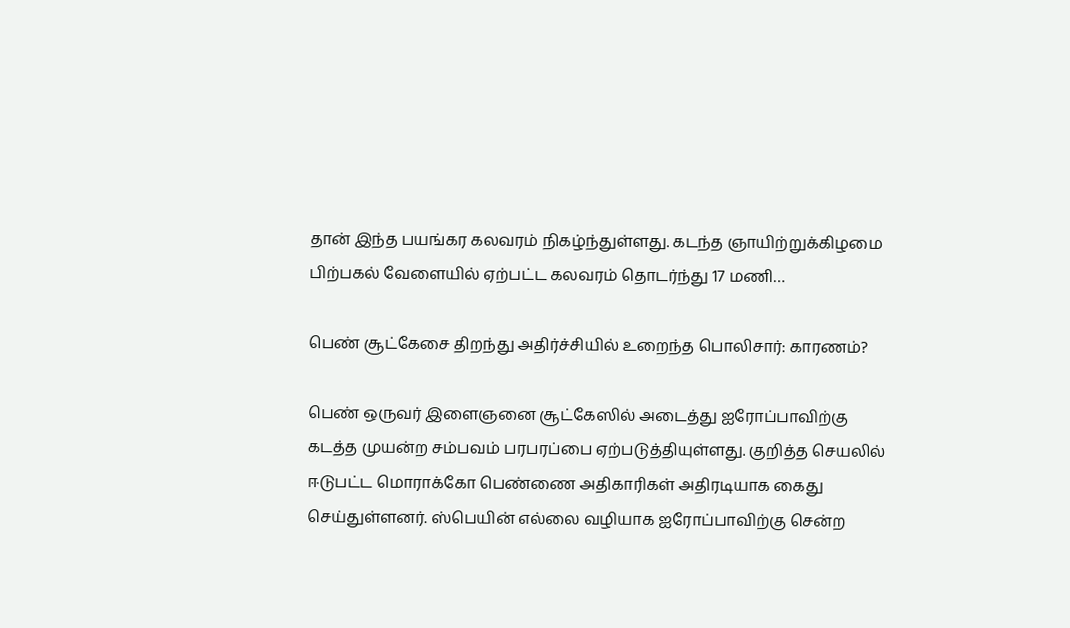தான் இந்த பயங்கர கலவரம் நிகழ்ந்துள்ளது. கடந்த ஞாயிற்றுக்கிழமை பிற்பகல் வேளையில் ஏற்பட்ட கலவரம் தொடர்ந்து 17 மணி…

பெண் சூட்கேசை திறந்து அதிர்ச்சியில் உறைந்த பொலிசார்: காரணம்?

பெண் ஒருவர் இளைஞனை சூட்கேஸில் அடைத்து ஐரோப்பாவிற்கு கடத்த முயன்ற சம்பவம் பரபரப்பை ஏற்படுத்தியுள்ளது. குறித்த செயலில் ஈடுபட்ட மொராக்கோ பெண்ணை அதிகாரிகள் அதிரடியாக கைது செய்துள்ளனர். ஸ்பெயின் எல்லை வழியாக ஐரோப்பாவிற்கு சென்ற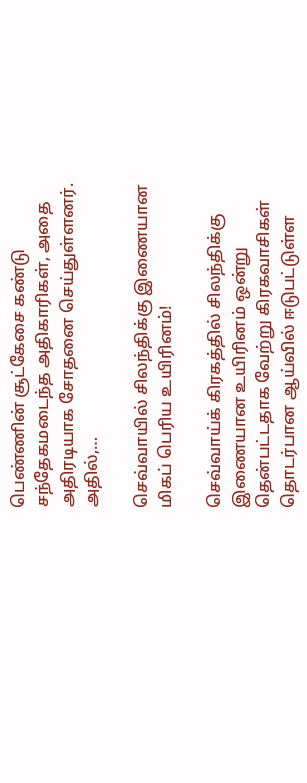பெண்ணின் சூட்கேசை கண்டு சந்தேகமடைந்த அதிகாரிகள், அதை அதிரடியாக சோதனை செய்துள்ளனர். அதில்,…

செவ்வாயில் சிலந்திக்கு இணையான மிகப் பெரிய உயிரினம்!

செவ்வாய்க் கிரகத்தில் சிலந்திக்கு இணையான உயிரினம் ஒன்று தென்பட்டதாக வேற்று கிரகவாசிகள் தொடர்பான ஆய்வில் ஈடுபட்டுள்ள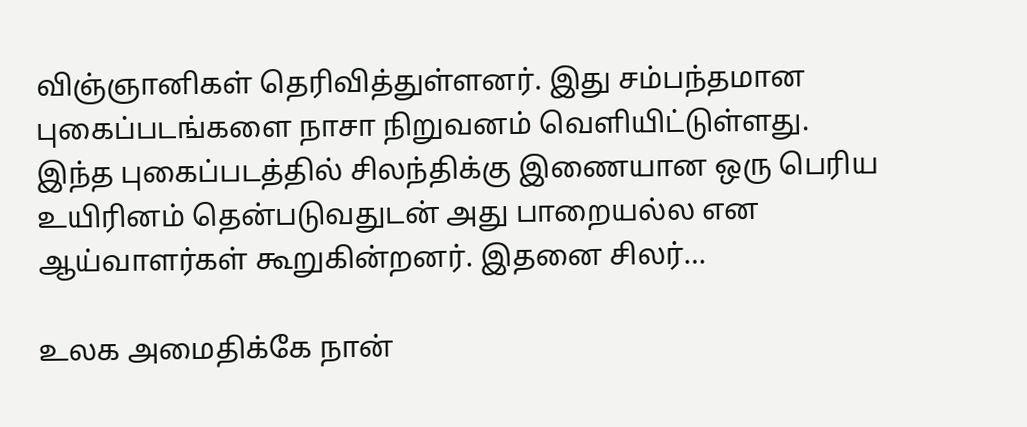விஞ்ஞானிகள் தெரிவித்துள்ளனர். இது சம்பந்தமான புகைப்படங்களை நாசா நிறுவனம் வெளியிட்டுள்ளது. இந்த புகைப்படத்தில் சிலந்திக்கு இணையான ஒரு பெரிய உயிரினம் தென்படுவதுடன் அது பாறையல்ல என ஆய்வாளர்கள் கூறுகின்றனர். இதனை சிலர்…

உலக அமைதிக்கே நான்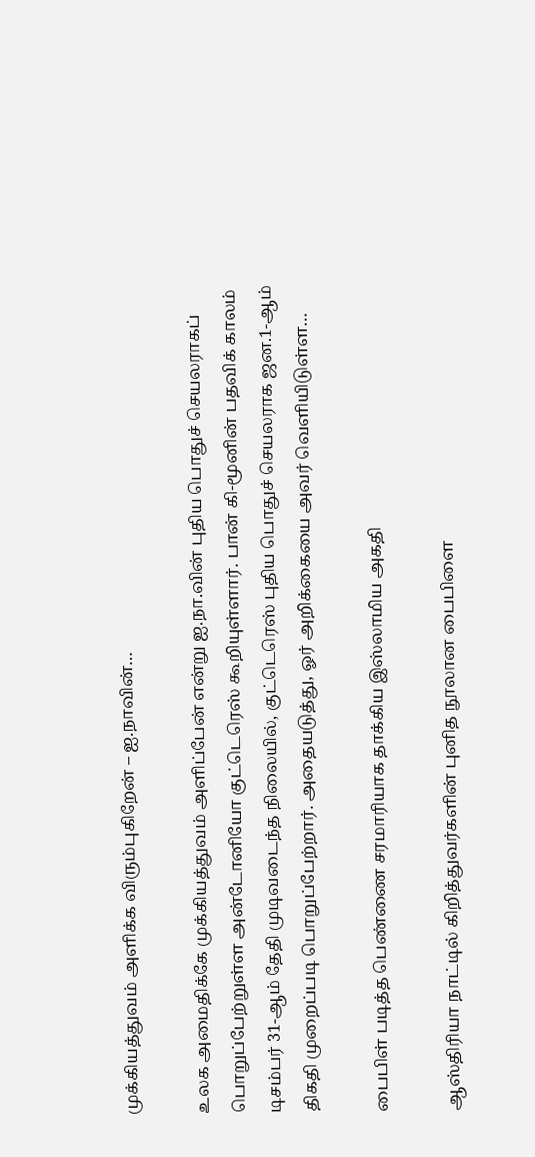முக்கியத்துவம் அளிக்க விரும்புகிறேன் – ஐ.நாவின்…

உலக அமைதிக்கே முக்கியத்துவம் அளிப்பேன் என்று ஐ.நா.வின் புதிய பொதுச் செயலராகப் பொறுப்பேற்றுள்ள அன்டோனியோ குட்டெரெஸ் கூறியுள்ளார். பான் கி-மூனின் பதவிக் காலம் டிசம்பர் 31-ஆம் தேதி முடிவடைந்த நிலையில், குட்டெரெஸ் புதிய பொதுச் செயலராக ஜன.1-ஆம் திகதி முறைப்படி பொறுப்பேற்றார். அதையடுத்து, ஓர் அறிக்கையை அவர் வெளியிடுள்ள…

பைபிள் படித்த பெண்ணை சரமாரியாக தாக்கிய இஸ்லாமிய அகதி

ஆஸ்திரியா நாட்டில் கிறித்துவர்களின் புனித நூலான பைபிளை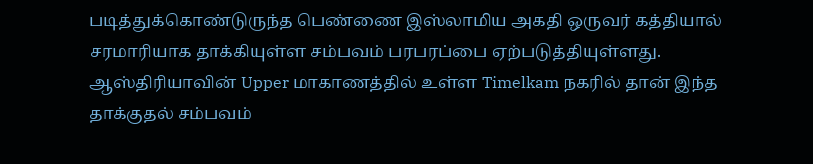படித்துக்கொண்டுருந்த பெண்ணை இஸ்லாமிய அகதி ஒருவர் கத்தியால் சரமாரியாக தாக்கியுள்ள சம்பவம் பரபரப்பை ஏற்படுத்தியுள்ளது. ஆஸ்திரியாவின் Upper மாகாணத்தில் உள்ள Timelkam நகரில் தான் இந்த தாக்குதல் சம்பவம்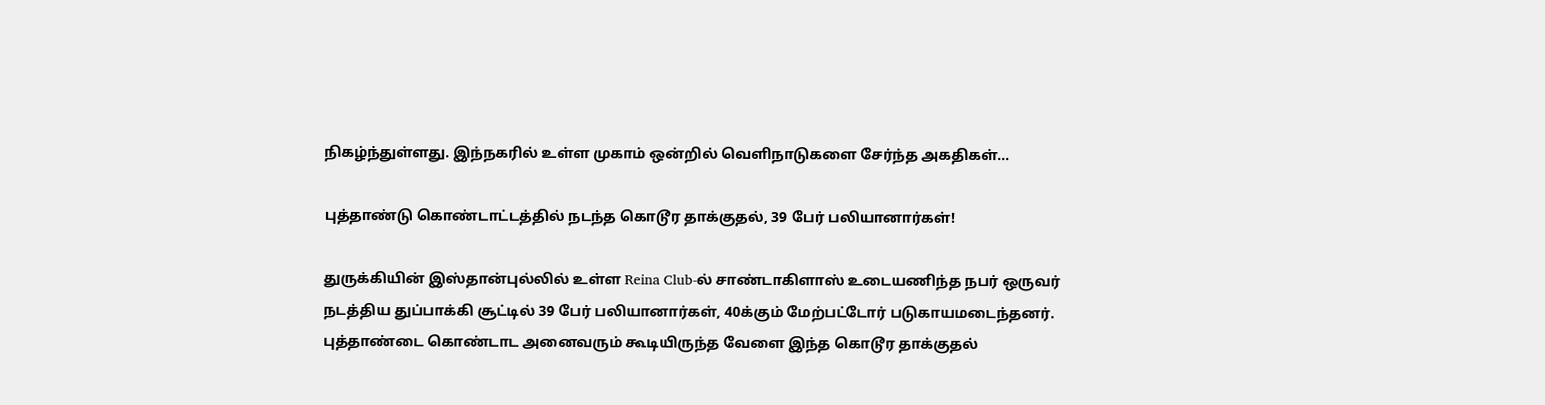நிகழ்ந்துள்ளது. இந்நகரில் உள்ள முகாம் ஒன்றில் வெளிநாடுகளை சேர்ந்த அகதிகள்…

புத்தாண்டு கொண்டாட்டத்தில் நடந்த கொடூர தாக்குதல், 39 பேர் பலியானார்கள்!

துருக்கியின் இஸ்தான்புல்லில் உள்ள Reina Club-ல் சாண்டாகிளாஸ் உடையணிந்த நபர் ஒருவர் நடத்திய துப்பாக்கி சூட்டில் 39 பேர் பலியானார்கள், 40க்கும் மேற்பட்டோர் படுகாயமடைந்தனர். புத்தாண்டை கொண்டாட அனைவரும் கூடியிருந்த வேளை இந்த கொடூர தாக்குதல்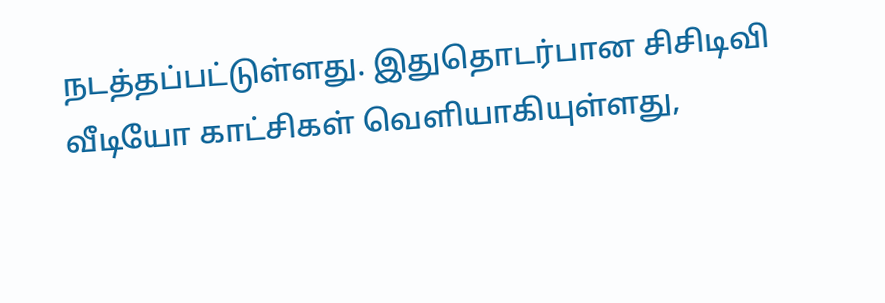நடத்தப்பட்டுள்ளது. இதுதொடர்பான சிசிடிவி வீடியோ காட்சிகள் வெளியாகியுள்ளது,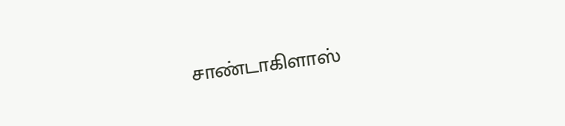சாண்டாகிளாஸ்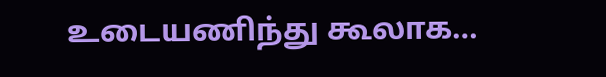உடையணிந்து கூலாக…